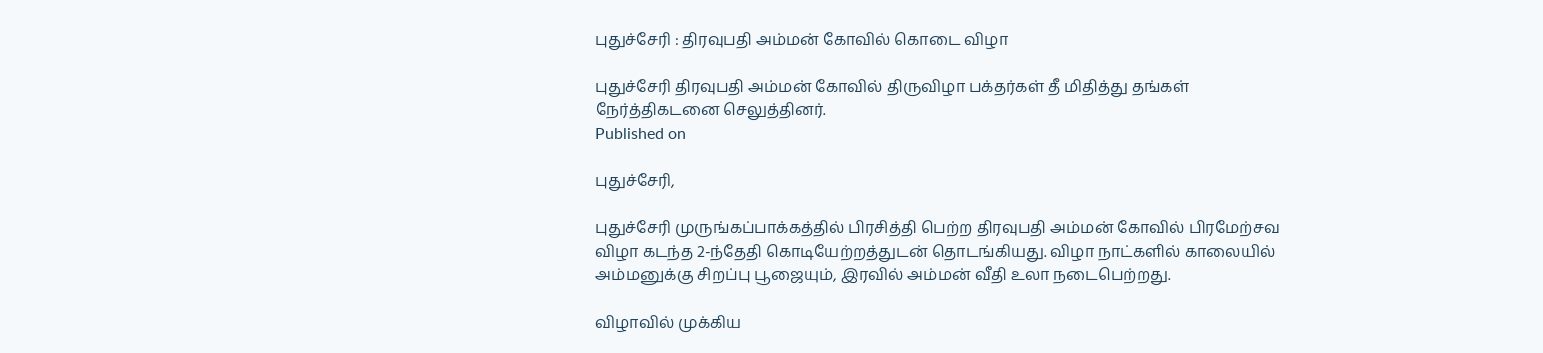புதுச்சேரி : திரவுபதி அம்மன் கோவில் கொடை விழா

புதுச்சேரி திரவுபதி அம்மன் கோவில் திருவிழா பக்தர்கள் தீ மிதித்து தங்கள் நேர்த்திகடனை செலுத்தினர்.
Published on

புதுச்சேரி,

புதுச்சேரி முருங்கப்பாக்கத்தில் பிரசித்தி பெற்ற திரவுபதி அம்மன் கோவில் பிரமேற்சவ விழா கடந்த 2-ந்தேதி கொடியேற்றத்துடன் தொடங்கியது. விழா நாட்களில் காலையில் அம்மனுக்கு சிறப்பு பூஜையும், இரவில் அம்மன் வீதி உலா நடைபெற்றது.

விழாவில் முக்கிய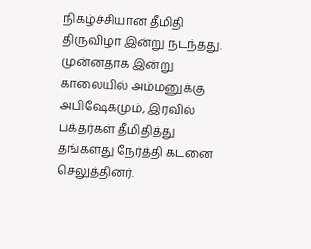நிகழ்ச்சியான தீமிதி திருவிழா இன்று நடந்தது. முன்னதாக இன்று காலையில் அம்மனுக்கு அபிஷேகமும், இரவில் பக்தர்கள் தீமிதித்து தங்களது நேர்த்தி கடனை செலுத்தினர்.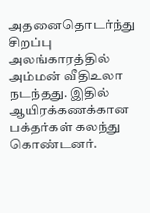அதனைதொடர்ந்து சிறப்பு அலங்காரத்தில் அம்மன் வீதிஉலா நடந்தது. இதில் ஆயிரக்கணக்கான பக்தர்கள் கலந்து கொண்டனர்.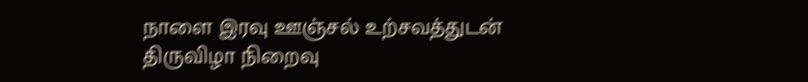நாளை இரவு ஊஞ்சல் உற்சவத்துடன் திருவிழா நிறைவு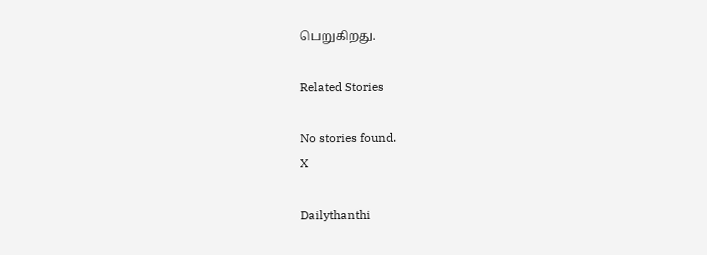பெறுகிறது.

Related Stories

No stories found.
X

Dailythanthi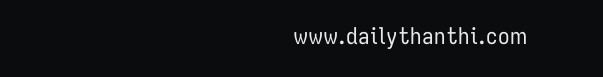www.dailythanthi.com